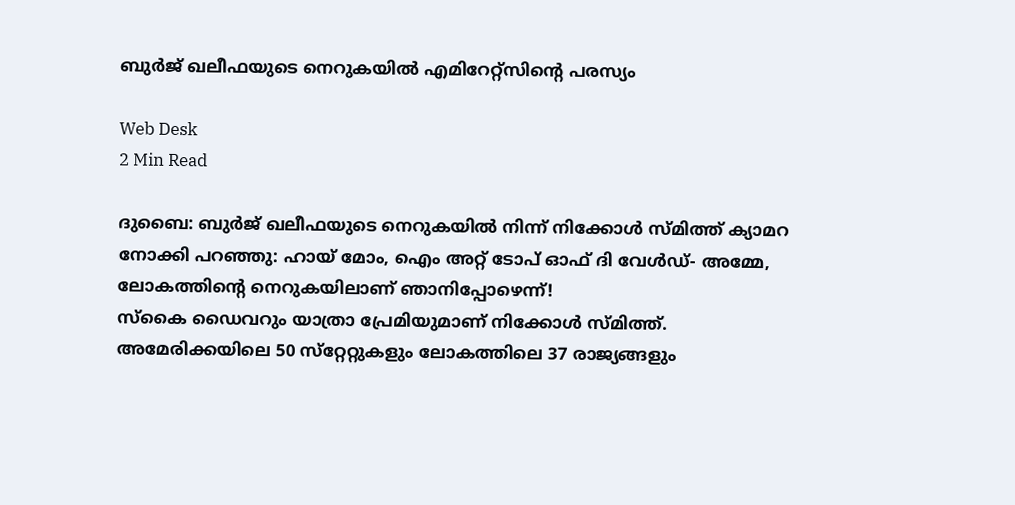ബുര്‍ജ് ഖലീഫയുടെ നെറുകയില്‍ എമിറേറ്റ്‌സിന്റെ പരസ്യം

Web Desk
2 Min Read

ദുബൈ: ബുര്‍ജ് ഖലീഫയുടെ നെറുകയില്‍ നിന്ന് നിക്കോള്‍ സ്മിത്ത് ക്യാമറ നോക്കി പറഞ്ഞു: ഹായ് മോം, ഐം അറ്റ് ടോപ് ഓഫ് ദി വേള്‍ഡ്- അമ്മേ, ലോകത്തിന്റെ നെറുകയിലാണ് ഞാനിപ്പോഴെന്ന്!
സ്‌കൈ ഡൈവറും യാത്രാ പ്രേമിയുമാണ് നിക്കോള്‍ സ്മിത്ത്. അമേരിക്കയിലെ 50 സ്‌റ്റേറ്റുകളും ലോകത്തിലെ 37 രാജ്യങ്ങളും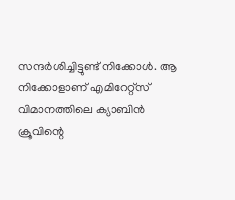സന്ദര്‍ശിച്ചിട്ടുണ്ട് നിക്കോള്‍. ആ നിക്കോളാണ് എമിറേറ്റ്‌സ് വിമാനത്തിലെ ക്യാബിന്‍ ക്രൂവിന്റെ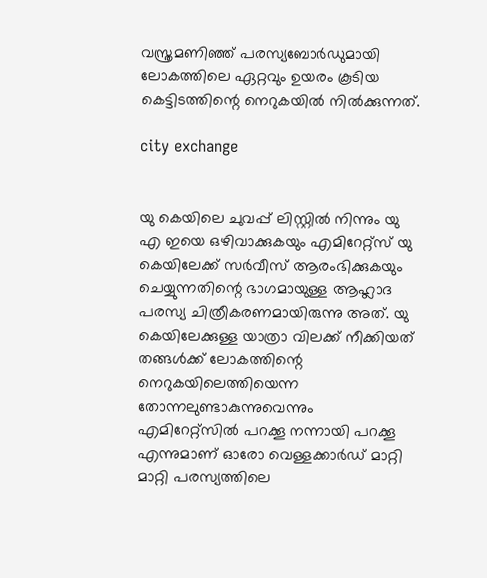വസ്ത്രമണിഞ്ഞ് പരസ്യബോര്‍ഡുമായി ലോകത്തിലെ ഏറ്റവും ഉയരം കൂടിയ കെട്ടിടത്തിന്റെ നെറുകയില്‍ നില്‍ക്കുന്നത്.

city exchange


യു കെയിലെ ചുവപ്പ് ലിസ്റ്റില്‍ നിന്നും യു എ ഇയെ ഒഴിവാക്കുകയും എമിറേറ്റ്‌സ് യു കെയിലേക്ക് സര്‍വീസ് ആരംഭിക്കുകയും ചെയ്യുന്നതിന്റെ ഭാഗമായുള്ള ആഹ്ലാദ പരസ്യ ചിത്രീകരണമായിരുന്നു അത്. യു കെയിലേക്കുള്ള യാത്രാ വിലക്ക് നീക്കിയത് തങ്ങള്‍ക്ക് ലോകത്തിന്റെ നെറുകയിലെത്തിയെന്ന തോന്നലുണ്ടാകുന്നുവെന്നും എമിറേറ്റ്‌സില്‍ പറക്കൂ നന്നായി പറക്കൂ എന്നുമാണ് ഓരോ വെള്ളക്കാര്‍ഡ് മാറ്റി മാറ്റി പരസ്യത്തിലെ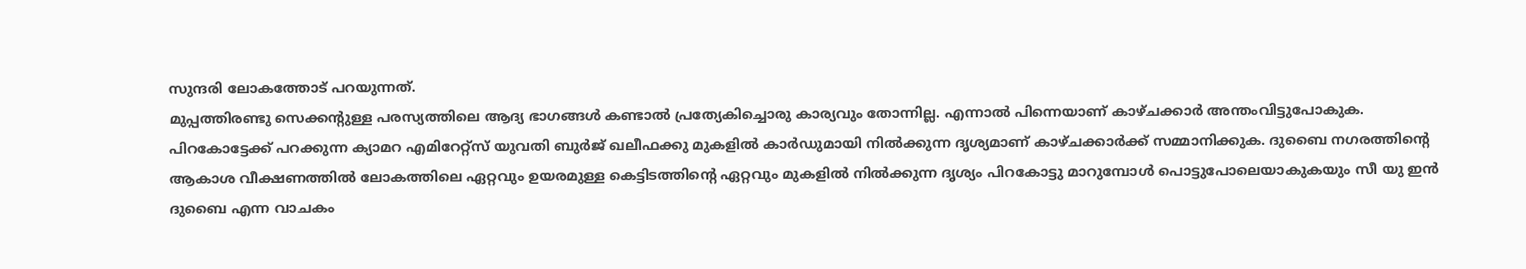സുന്ദരി ലോകത്തോട് പറയുന്നത്.
മുപ്പത്തിരണ്ടു സെക്കന്റുള്ള പരസ്യത്തിലെ ആദ്യ ഭാഗങ്ങള്‍ കണ്ടാല്‍ പ്രത്യേകിച്ചൊരു കാര്യവും തോന്നില്ല. എന്നാല്‍ പിന്നെയാണ് കാഴ്ചക്കാര്‍ അന്തംവിട്ടുപോകുക. പിറകോട്ടേക്ക് പറക്കുന്ന ക്യാമറ എമിറേറ്റ്‌സ് യുവതി ബുര്‍ജ് ഖലീഫക്കു മുകളില്‍ കാര്‍ഡുമായി നില്‍ക്കുന്ന ദൃശ്യമാണ് കാഴ്ചക്കാര്‍ക്ക് സമ്മാനിക്കുക. ദുബൈ നഗരത്തിന്റെ ആകാശ വീക്ഷണത്തില്‍ ലോകത്തിലെ ഏറ്റവും ഉയരമുള്ള കെട്ടിടത്തിന്റെ ഏറ്റവും മുകളില്‍ നില്‍ക്കുന്ന ദൃശ്യം പിറകോട്ടു മാറുമ്പോള്‍ പൊട്ടുപോലെയാകുകയും സീ യു ഇന്‍ ദുബൈ എന്ന വാചകം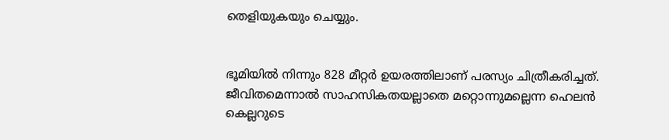തെളിയുകയും ചെയ്യും.


ഭൂമിയില്‍ നിന്നും 828 മീറ്റര്‍ ഉയരത്തിലാണ് പരസ്യം ചിത്രീകരിച്ചത്. ജീവിതമെന്നാല്‍ സാഹസികതയല്ലാതെ മറ്റൊന്നുമല്ലെന്ന ഹെലന്‍ കെല്ലറുടെ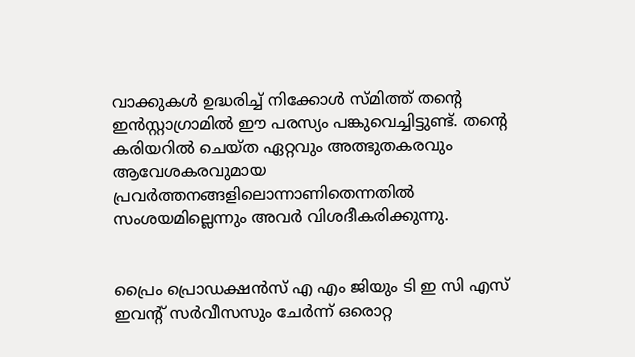വാക്കുകള്‍ ഉദ്ധരിച്ച് നിക്കോള്‍ സ്മിത്ത് തന്റെ ഇന്‍സ്റ്റാഗ്രാമില്‍ ഈ പരസ്യം പങ്കുവെച്ചിട്ടുണ്ട്. തന്റെ കരിയറില്‍ ചെയ്ത ഏറ്റവും അത്ഭുതകരവും ആവേശകരവുമായ പ്രവര്‍ത്തനങ്ങളിലൊന്നാണിതെന്നതില്‍ സംശയമില്ലെന്നും അവര്‍ വിശദീകരിക്കുന്നു.


പ്രൈം പ്രൊഡക്ഷന്‍സ് എ എം ജിയും ടി ഇ സി എസ് ഇവന്റ് സര്‍വീസസും ചേര്‍ന്ന് ഒരൊറ്റ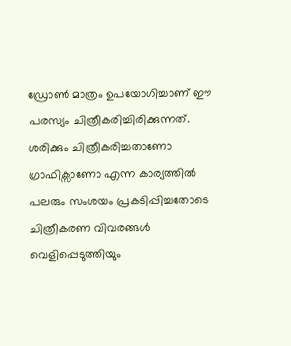ഡ്രോണ്‍ മാത്രം ഉപയോഗിച്ചാണ് ഈ പരസ്യം ചിത്രീകരിച്ചിരിക്കുന്നത്. ശരിക്കും ചിത്രീകരിച്ചതാണോ ഗ്രാഫിക്സാണോ എന്ന കാര്യത്തില്‍ പലരും സംശയം പ്രകടിപ്പിച്ചതോടെ ചിത്രീകരണ വിവരങ്ങള്‍ വെളിപ്പെടുത്തിയും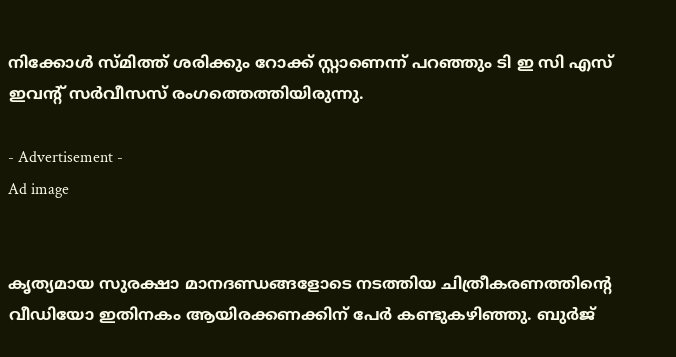നിക്കോള്‍ സ്മിത്ത് ശരിക്കും റോക്ക് സ്റ്റാണെന്ന് പറഞ്ഞും ടി ഇ സി എസ് ഇവന്റ് സര്‍വീസസ് രംഗത്തെത്തിയിരുന്നു.

- Advertisement -
Ad image


കൃത്യമായ സുരക്ഷാ മാനദണ്ഡങ്ങളോടെ നടത്തിയ ചിത്രീകരണത്തിന്റെ വീഡിയോ ഇതിനകം ആയിരക്കണക്കിന് പേര്‍ കണ്ടുകഴിഞ്ഞു. ബുര്‍ജ്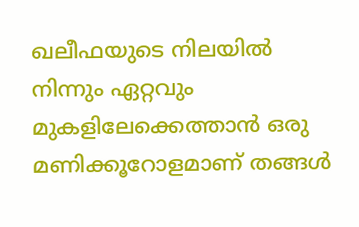ഖലീഫയുടെ നിലയില്‍ നിന്നും ഏറ്റവും മുകളിലേക്കെത്താന്‍ ഒരു മണിക്കൂറോളമാണ് തങ്ങള്‍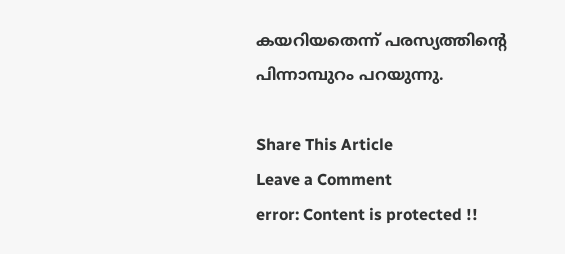കയറിയതെന്ന് പരസ്യത്തിന്റെ പിന്നാമ്പുറം പറയുന്നു.

Share This Article
Leave a Comment
error: Content is protected !!